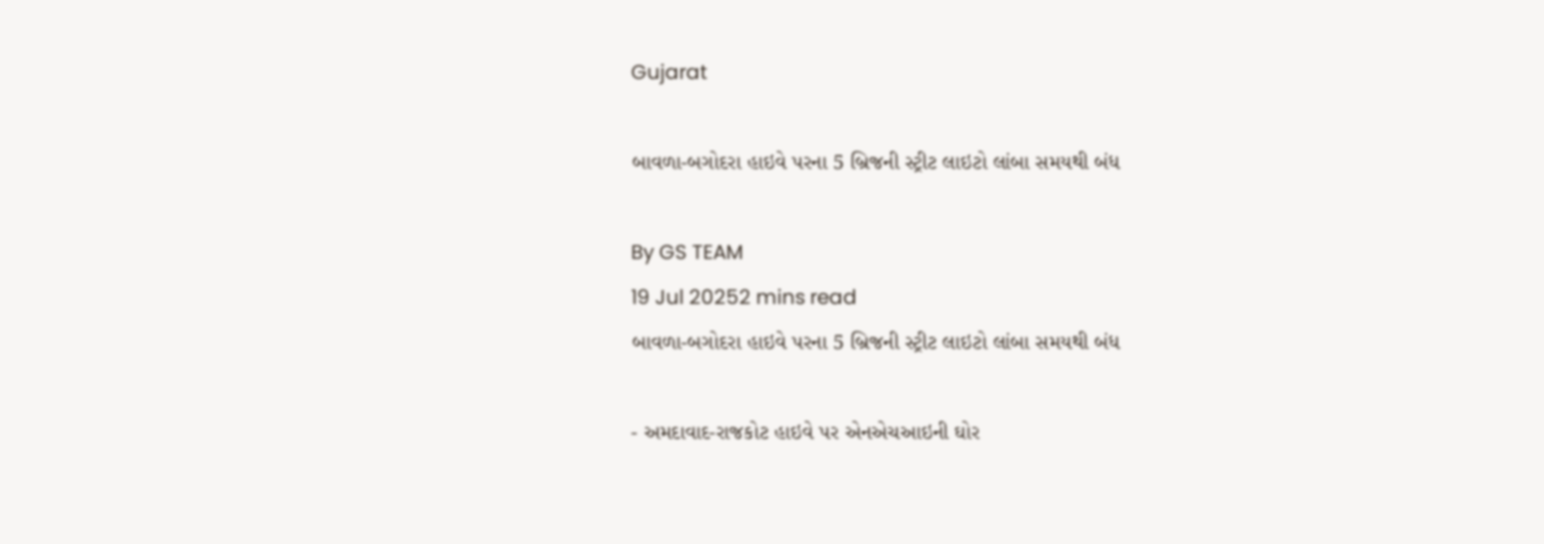Gujarat

બાવળા-બગોદરા હાઇવે પરના 5 બ્રિજની સ્ટ્રીટ લાઇટો લાંબા સમયથી બંધ

By GS TEAM
19 Jul 20252 mins read
બાવળા-બગોદરા હાઇવે પરના 5 બ્રિજની સ્ટ્રીટ લાઇટો લાંબા સમયથી બંધ

- અમદાવાદ-રાજકોટ હાઇવે પર એનએચઆઇની ઘોર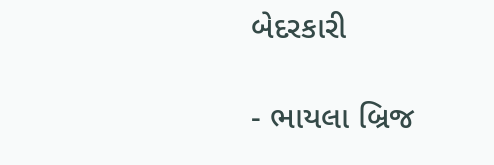બેદરકારી

- ભાયલા બ્રિજ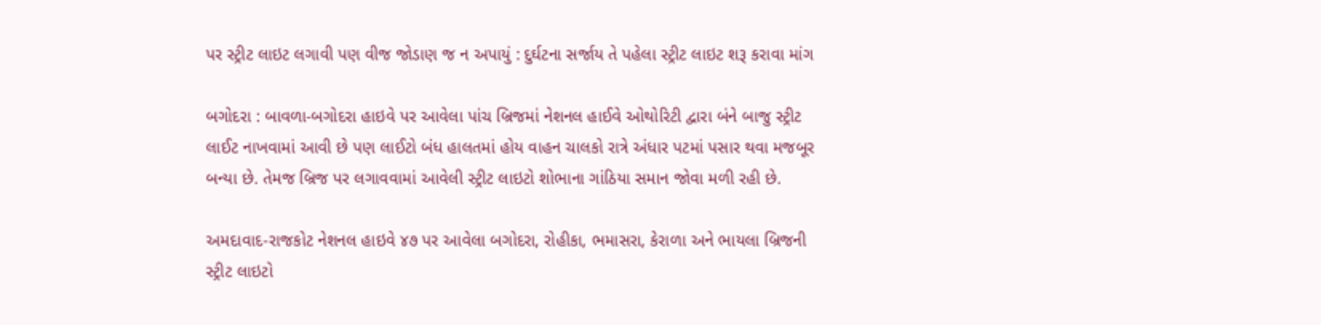પર સ્ટ્રીટ લાઇટ લગાવી પણ વીજ જોડાણ જ ન અપાયું : દુર્ઘટના સર્જાય તે પહેલા સ્ટ્રીટ લાઇટ શરૂ કરાવા માંગ

બગોદરા : બાવળા-બગોદરા હાઇવે પર આવેલા પાંચ બ્રિજમાં નેશનલ હાઈવે ઓથોરિટી દ્વારા બંને બાજુ સ્ટ્રીટ લાઈટ નાખવામાં આવી છે પણ લાઈટો બંધ હાલતમાં હોય વાહન ચાલકો રાત્રે અંધાર પટમાં પસાર થવા મજબૂર બન્યા છે. તેમજ બ્રિજ પર લગાવવામાં આવેલી સ્ટ્રીટ લાઇટો શોભાના ગાંઠિયા સમાન જોવા મળી રહી છે.

અમદાવાદ-રાજકોટ નેશનલ હાઇવે ૪૭ પર આવેલા બગોદરા, રોહીકા, ભમાસરા, કેરાળા અને ભાયલા બ્રિજની સ્ટ્રીટ લાઇટો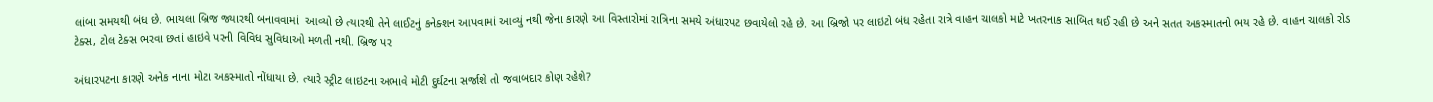લાંબા સમયથી બંધ છે. ભાયલા બ્રિજ જ્યારથી બનાવવામાં  આવ્યો છે ત્યારથી તેને લાઈટનું કનેક્શન આપવામાં આવ્યું નથી જેના કારણે આ વિસ્તારોમાં રાત્રિના સમયે અંધારપટ છવાયેલો રહે છે. આ બ્રિજો પર લાઇટો બંધ રહેતા રાત્રે વાહન ચાલકો માટે ખતરનાક સાબિત થઈ રહી છે અને સતત અકસ્માતનો ભય રહે છે. વાહન ચાલકો રોડ ટેક્સ, ટોલ ટેક્સ ભરવા છતાં હાઇવે પરની વિવિધ સુવિધાઓ મળતી નથી. બ્રિજ પર

અંધારપટના કારણે અનેક નાના મોટા અકસ્માતો નોંધાયા છે. ત્યારે સ્ટ્રીટ લાઇટના અભાવે મોટી દુર્ઘટના સર્જાશે તો જવાબદાર કોણ રહેશે?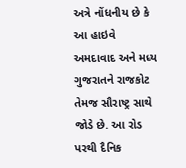અત્રે નોંધનીય છે કે આ હાઇવે અમદાવાદ અને મધ્ય ગુજરાતને રાજકોટ તેમજ સૌરાષ્ટ્ર સાથે જોડે છે. આ રોડ પરથી દૈનિક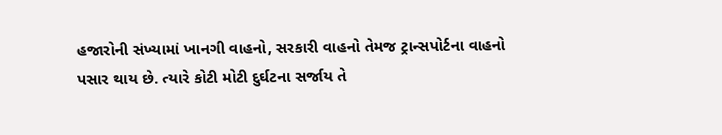હજારોની સંખ્યામાં ખાનગી વાહનો, સરકારી વાહનો તેમજ ટ્રાન્સપોર્ટના વાહનો પસાર થાય છે. ત્યારે કોટી મોટી દુર્ઘટના સર્જાય તે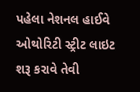પહેલા નેશનલ હાઈવે ઓથોરિટી સ્ટ્રીટ લાઇટ શરૂ કરાવે તેવી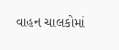વાહન ચાલકોમાં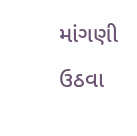માંગણી ઉઠવા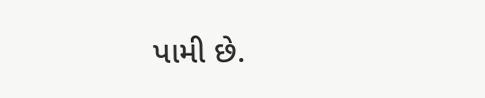પામી છે.